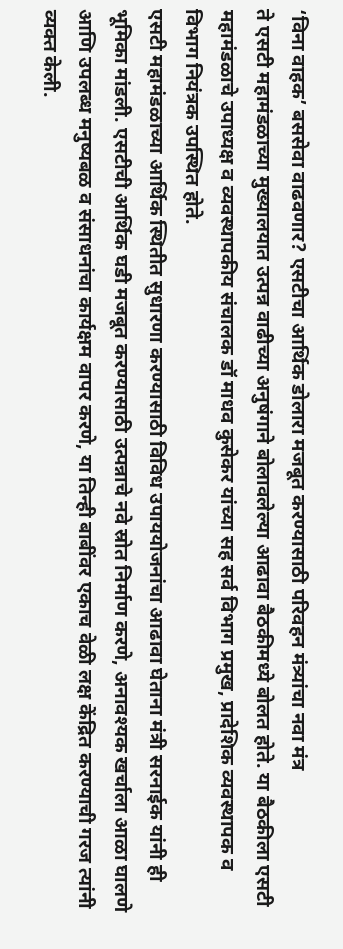‘विना वाहक’ बससेवा वाढवणार? एसटीचा आर्थिक डोलारा मजबूत करण्यासाठी परिवहन मंत्र्यांचा नवा मंत्र
ते एसटी महामंडळाच्या मुख्यालयात उत्पन्न वाढीच्या अनुषंगाने बोलावलेल्या आढावा बैठकीमध्ये बोलत होते. या बैठकीला एसटी महामंडळाचे उपाध्यक्ष व व्यवस्थापकीय संचालक डॉ माधव कुसेकर यांच्या सह सर्व विभाग प्रमुख, प्रादेशिक व्यवस्थापक व विभाग नियंत्रक उपस्थित होते.
एसटी महामंडळाच्या आर्थिक स्थितीत सुधारणा करण्यासाठी विविध उपाययोजनांचा आढावा घेताना मंत्री सरनाईक यांनी ही भूमिका मांडली. एसटीची आर्थिक घडी मजबूत करण्यासाठी उत्पन्नाचे नवे स्रोत निर्माण करणे, अनावश्यक खर्चाला आळा घालणे आणि उपलब्ध मनुष्यबळ व संसाधनांचा कार्यक्षम वापर करणे, या तिन्ही बाबींवर एकाच वेळी लक्ष केंद्रित करण्याची गरज त्यांनी व्यक्त केली.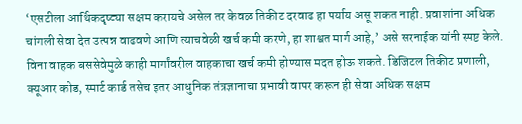‘एसटीला आर्थिकदृष्ट्या सक्षम करायचे असेल तर केवळ तिकीट दरवाढ हा पर्याय असू शकत नाही. प्रवाशांना अधिक चांगली सेवा देत उत्पन्न वाढवणे आणि त्याचवेळी खर्च कमी करणे, हा शाश्वत मार्ग आहे,’ असे सरनाईक यांनी स्पष्ट केले.
विना वाहक बससेवेमुळे काही मार्गांवरील वाहकाचा खर्च कमी होण्यास मदत होऊ शकते. डिजिटल तिकीट प्रणाली, क्यूआर कोड, स्मार्ट कार्ड तसेच इतर आधुनिक तंत्रज्ञानाचा प्रभावी वापर करून ही सेवा अधिक सक्षम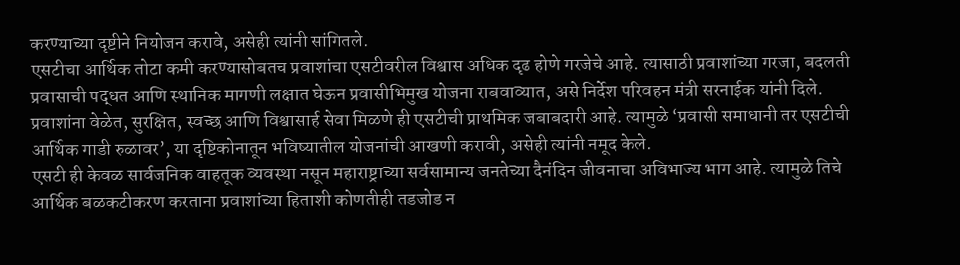करण्याच्या दृष्टीने नियोजन करावे, असेही त्यांनी सांगितले.
एसटीचा आर्थिक तोटा कमी करण्यासोबतच प्रवाशांचा एसटीवरील विश्वास अधिक दृढ होणे गरजेचे आहे. त्यासाठी प्रवाशांच्या गरजा, बदलती प्रवासाची पद्धत आणि स्थानिक मागणी लक्षात घेऊन प्रवासीभिमुख योजना राबवाव्यात, असे निर्देश परिवहन मंत्री सरनाईक यांनी दिले.
प्रवाशांना वेळेत, सुरक्षित, स्वच्छ आणि विश्वासार्ह सेवा मिळणे ही एसटीची प्राथमिक जबाबदारी आहे. त्यामुळे ‘प्रवासी समाधानी तर एसटीची आर्थिक गाडी रुळावर’, या दृष्टिकोनातून भविष्यातील योजनांची आखणी करावी, असेही त्यांनी नमूद केले.
एसटी ही केवळ सार्वजनिक वाहतूक व्यवस्था नसून महाराष्ट्राच्या सर्वसामान्य जनतेच्या दैनंदिन जीवनाचा अविभाज्य भाग आहे. त्यामुळे तिचे आर्थिक बळकटीकरण करताना प्रवाशांच्या हिताशी कोणतीही तडजोड न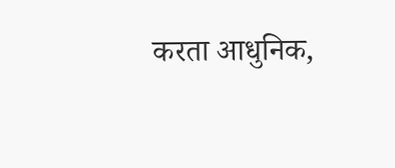करता आधुनिक,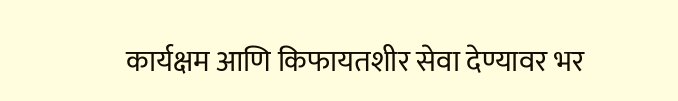कार्यक्षम आणि किफायतशीर सेवा देण्यावर भर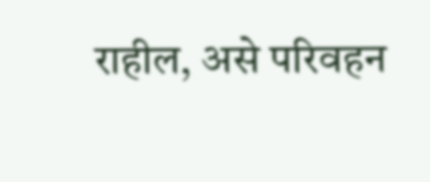राहील, असे परिवहन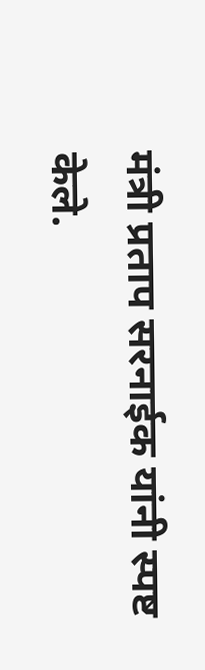मंत्री प्रताप सरनाईक यांनी स्पष्ट केले.